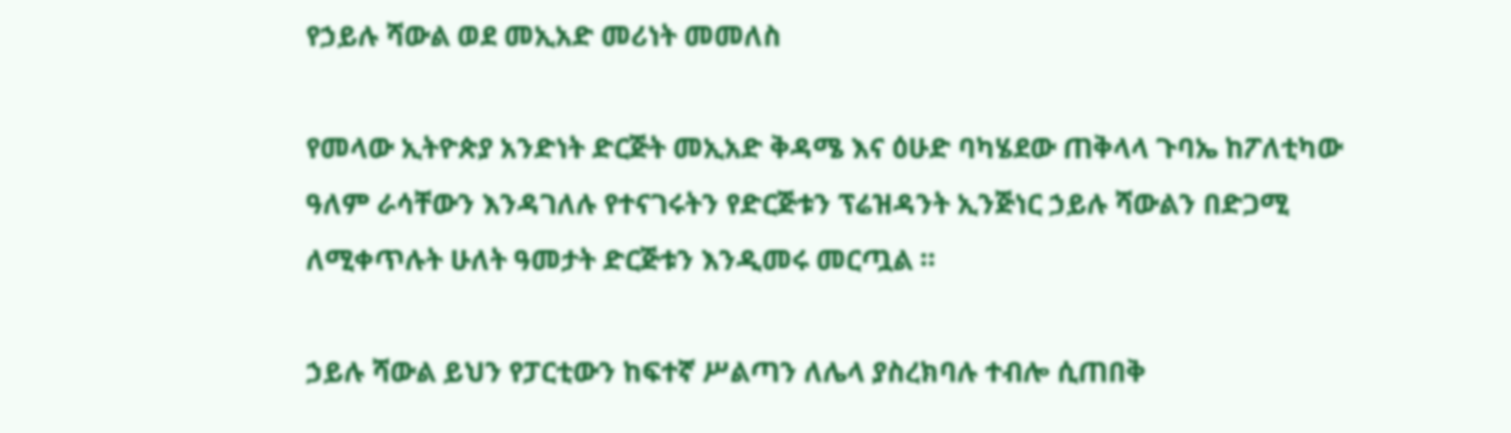የኃይሉ ሻውል ወደ መኢአድ መሪነት መመለስ

የመላው ኢትዮጵያ አንድነት ድርጅት መኢአድ ቅዳሜ እና ዕሁድ ባካሄደው ጠቅላላ ጉባኤ ከፖለቲካው ዓለም ራሳቸውን እንዳገለሉ የተናገሩትን የድርጅቱን ፕሬዝዳንት ኢንጅነር ኃይሉ ሻውልን በድጋሚ ለሚቀጥሉት ሁለት ዓመታት ድርጅቱን እንዲመሩ መርጧል ።

ኃይሉ ሻውል ይህን የፓርቲውን ከፍተኛ ሥልጣን ለሌላ ያስረክባሉ ተብሎ ሲጠበቅ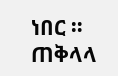ነበር ። ጠቅላላ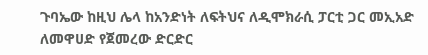ጉባኤው ከዚህ ሌላ ከአንድነት ለፍትህና ለዲሞክራሲ ፓርቲ ጋር መኢአድ ለመዋሀድ የጀመረው ድርድር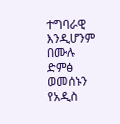ተግባራዊ እንዲሆንም በሙሉ ድምፅ ወመሰኑን የአዲስ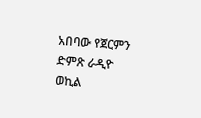አበባው የጀርምን ድምጽ ራዲዮ ወኪል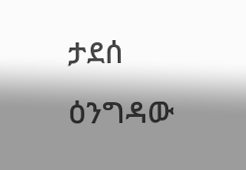ታደሰ ዕንግዳው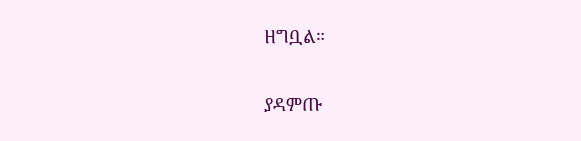ዘግቧል።

ያዳምጡ